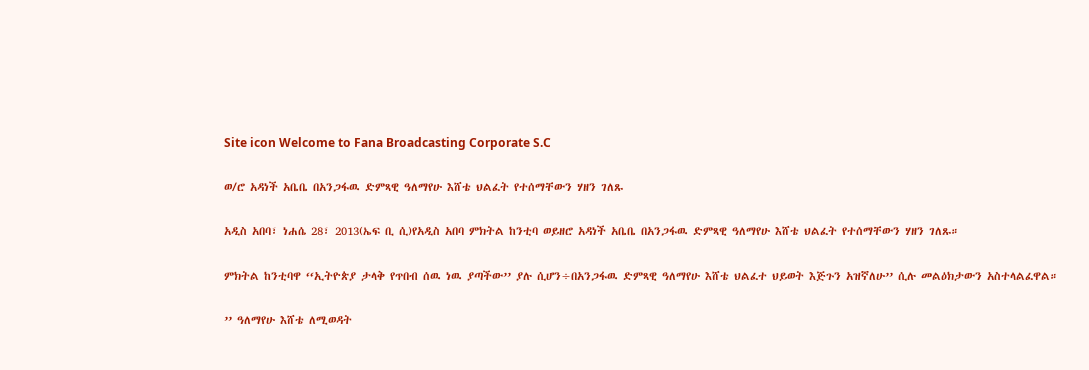Site icon Welcome to Fana Broadcasting Corporate S.C

ወ/ሮ አዳነች አቤቤ በአንጋፋዉ ድምጻዊ ዓለማየሁ እሸቴ ህልፈት የተሰማቸውን ሃዘን ገለጹ

አዲስ አበባ፣ ነሐሴ 28፣ 2013(ኤፍ ቢ ሲ)የአዲስ አበባ ምክትል ከንቲባ ወይዘሮ አዳነች አቤቤ በአንጋፋዉ ድምጻዊ ዓለማየሁ እሸቴ ህልፈት የተሰማቸውን ሃዘን ገለጹ።

ምክትል ከንቲባዋ ‘‘ኢትዮጵያ ታላቅ የጥበብ ሰዉ ነዉ ያጣችው’’ ያሉ ሲሆን÷በአንጋፋዉ ድምጻዊ ዓለማየሁ እሸቴ ህልፈተ ህይወት እጅጉን አዝኛለሁ’’ ሲሉ መልዕክታውን አስተላልፈዋል።

’’ ዓለማየሁ እሸቴ ለሚወዳት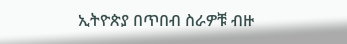ኢትዮጵያ በጥበብ ስራዎቹ ብዙ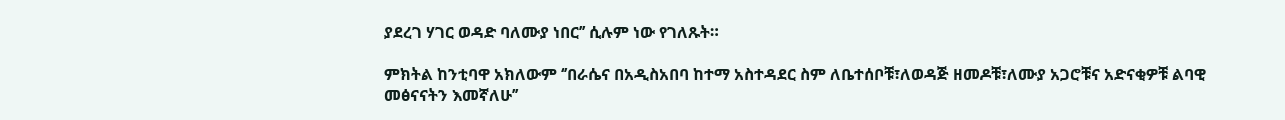ያደረገ ሃገር ወዳድ ባለሙያ ነበር’’ ሲሉም ነው የገለጹት።

ምክትል ከንቲባዋ አክለውም ‘’በራሴና በአዲስአበባ ከተማ አስተዳደር ስም ለቤተሰቦቹ፣ለወዳጅ ዘመዶቹ፣ለሙያ አጋሮቹና አድናቂዎቹ ልባዊ መፅናናትን እመኛለሁ’’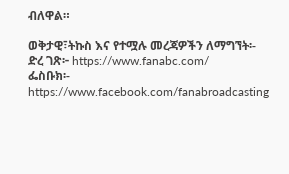ብለዋል።

ወቅታዊ፣ትኩስ እና የተሟሉ መረጃዎችን ለማግኘት፡-
ድረ ገጽ፦ https://www.fanabc.com/
ፌስቡክ፡- https://www.facebook.com/fanabroadcasting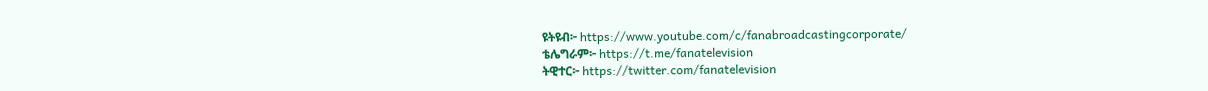ዩትዩብ፦ https://www.youtube.com/c/fanabroadcastingcorporate/
ቴሌግራም፦ https://t.me/fanatelevision
ትዊተር፦ https://twitter.com/fanatelevision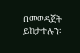በመወዳጀት ይከታተሉን፡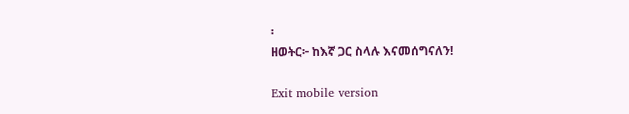፡
ዘወትር፦ ከእኛ ጋር ስላሉ እናመሰግናለን!

Exit mobile version